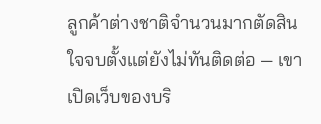ลูกค้าต่างชาติจำนวนมากตัดสินใจจบตั้งแต่ยังไม่ทันติดต่อ — เขาเปิดเว็บของบริ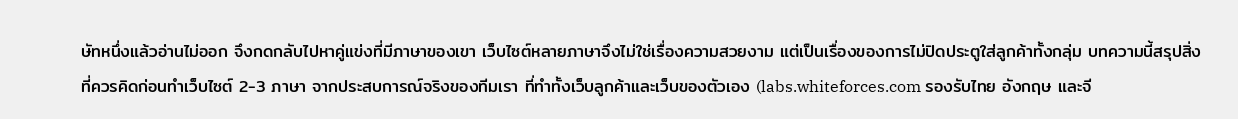ษัทหนึ่งแล้วอ่านไม่ออก จึงกดกลับไปหาคู่แข่งที่มีภาษาของเขา เว็บไซต์หลายภาษาจึงไม่ใช่เรื่องความสวยงาม แต่เป็นเรื่องของการไม่ปิดประตูใส่ลูกค้าทั้งกลุ่ม บทความนี้สรุปสิ่งที่ควรคิดก่อนทำเว็บไซต์ 2-3 ภาษา จากประสบการณ์จริงของทีมเรา ที่ทำทั้งเว็บลูกค้าและเว็บของตัวเอง (labs.whiteforces.com รองรับไทย อังกฤษ และจี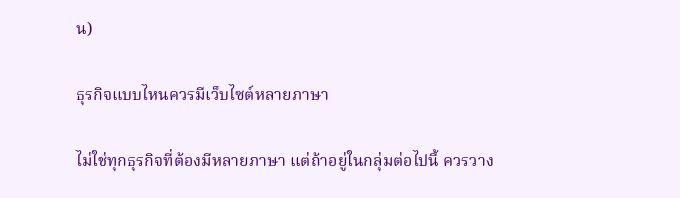น)

ธุรกิจแบบไหนควรมีเว็บไซต์หลายภาษา

ไม่ใช่ทุกธุรกิจที่ต้องมีหลายภาษา แต่ถ้าอยู่ในกลุ่มต่อไปนี้ ควรวาง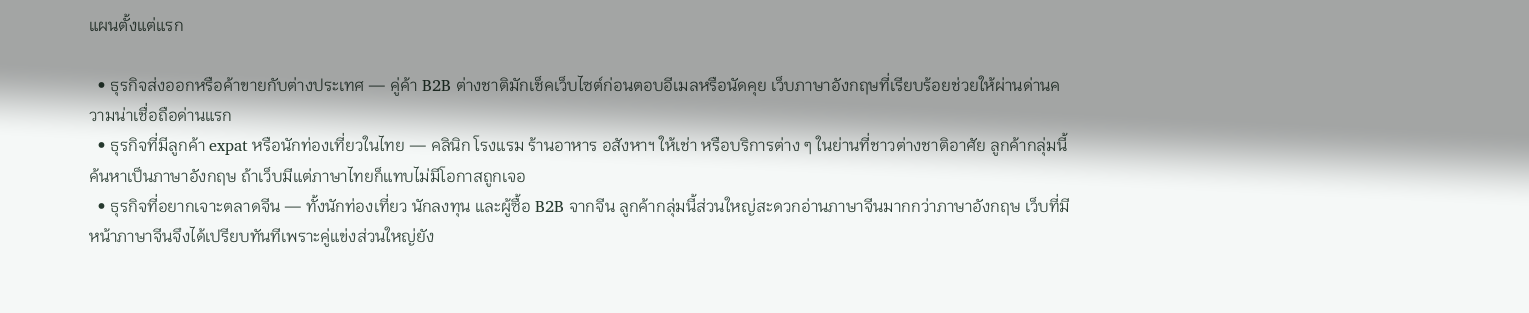แผนตั้งแต่แรก

  • ธุรกิจส่งออกหรือค้าขายกับต่างประเทศ — คู่ค้า B2B ต่างชาติมักเช็คเว็บไซต์ก่อนตอบอีเมลหรือนัดคุย เว็บภาษาอังกฤษที่เรียบร้อยช่วยให้ผ่านด่านความน่าเชื่อถือด่านแรก
  • ธุรกิจที่มีลูกค้า expat หรือนักท่องเที่ยวในไทย — คลินิก โรงแรม ร้านอาหาร อสังหาฯ ให้เช่า หรือบริการต่าง ๆ ในย่านที่ชาวต่างชาติอาศัย ลูกค้ากลุ่มนี้ค้นหาเป็นภาษาอังกฤษ ถ้าเว็บมีแต่ภาษาไทยก็แทบไม่มีโอกาสถูกเจอ
  • ธุรกิจที่อยากเจาะตลาดจีน — ทั้งนักท่องเที่ยว นักลงทุน และผู้ซื้อ B2B จากจีน ลูกค้ากลุ่มนี้ส่วนใหญ่สะดวกอ่านภาษาจีนมากกว่าภาษาอังกฤษ เว็บที่มีหน้าภาษาจีนจึงได้เปรียบทันทีเพราะคู่แข่งส่วนใหญ่ยัง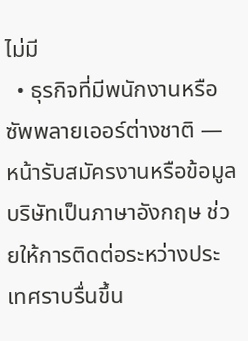ไม่มี
  • ธุรกิจที่มีพนักงานหรือซัพพลายเออร์ต่างชาติ — หน้ารับสมัครงานหรือข้อมูลบริษัทเป็นภาษาอังกฤษ ช่วยให้การติดต่อระหว่างประเทศราบรื่นขึ้น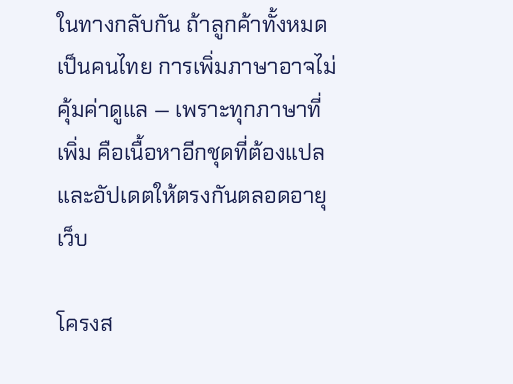ในทางกลับกัน ถ้าลูกค้าทั้งหมดเป็นคนไทย การเพิ่มภาษาอาจไม่คุ้มค่าดูแล — เพราะทุกภาษาที่เพิ่ม คือเนื้อหาอีกชุดที่ต้องแปลและอัปเดตให้ตรงกันตลอดอายุเว็บ

โครงส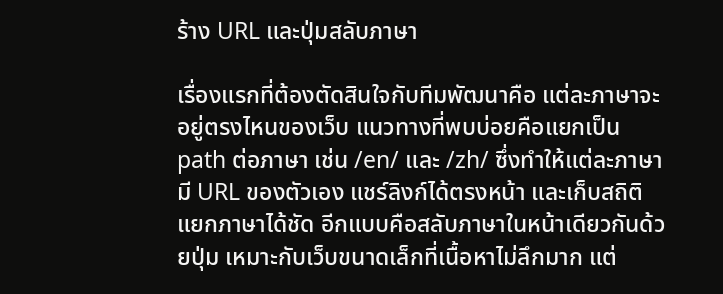ร้าง URL และปุ่มสลับภาษา

เรื่องแรกที่ต้องตัดสินใจกับทีมพัฒนาคือ แต่ละภาษาจะอยู่ตรงไหนของเว็บ แนวทางที่พบบ่อยคือแยกเป็น path ต่อภาษา เช่น /en/ และ /zh/ ซึ่งทำให้แต่ละภาษามี URL ของตัวเอง แชร์ลิงก์ได้ตรงหน้า และเก็บสถิติแยกภาษาได้ชัด อีกแบบคือสลับภาษาในหน้าเดียวกันด้วยปุ่ม เหมาะกับเว็บขนาดเล็กที่เนื้อหาไม่ลึกมาก แต่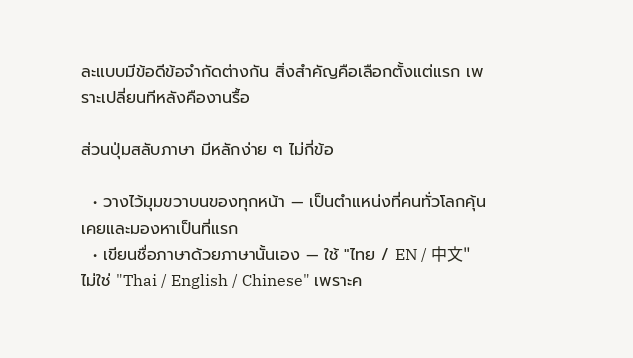ละแบบมีข้อดีข้อจำกัดต่างกัน สิ่งสำคัญคือเลือกตั้งแต่แรก เพราะเปลี่ยนทีหลังคืองานรื้อ

ส่วนปุ่มสลับภาษา มีหลักง่าย ๆ ไม่กี่ข้อ

  • วางไว้มุมขวาบนของทุกหน้า — เป็นตำแหน่งที่คนทั่วโลกคุ้นเคยและมองหาเป็นที่แรก
  • เขียนชื่อภาษาด้วยภาษานั้นเอง — ใช้ "ไทย / EN / 中文" ไม่ใช่ "Thai / English / Chinese" เพราะค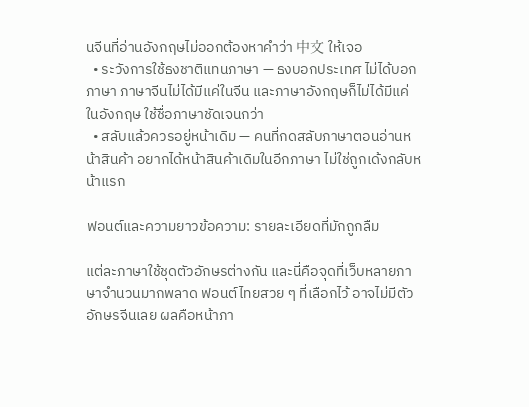นจีนที่อ่านอังกฤษไม่ออกต้องหาคำว่า 中文 ให้เจอ
  • ระวังการใช้ธงชาติแทนภาษา — ธงบอกประเทศ ไม่ได้บอกภาษา ภาษาจีนไม่ได้มีแค่ในจีน และภาษาอังกฤษก็ไม่ได้มีแค่ในอังกฤษ ใช้ชื่อภาษาชัดเจนกว่า
  • สลับแล้วควรอยู่หน้าเดิม — คนที่กดสลับภาษาตอนอ่านหน้าสินค้า อยากได้หน้าสินค้าเดิมในอีกภาษา ไม่ใช่ถูกเด้งกลับหน้าแรก

ฟอนต์และความยาวข้อความ: รายละเอียดที่มักถูกลืม

แต่ละภาษาใช้ชุดตัวอักษรต่างกัน และนี่คือจุดที่เว็บหลายภาษาจำนวนมากพลาด ฟอนต์ไทยสวย ๆ ที่เลือกไว้ อาจไม่มีตัวอักษรจีนเลย ผลคือหน้าภา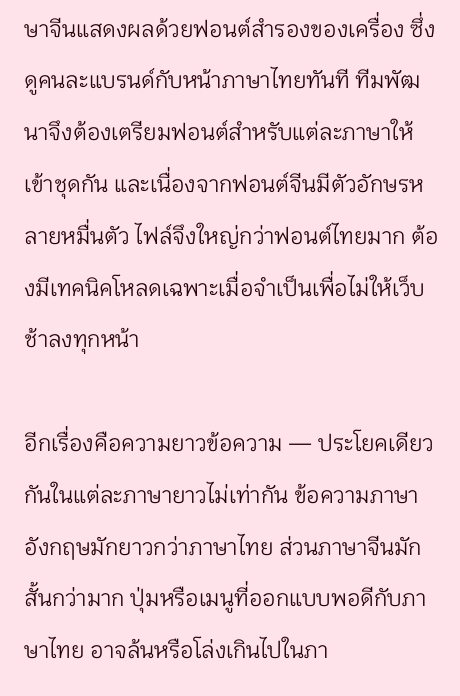ษาจีนแสดงผลด้วยฟอนต์สำรองของเครื่อง ซึ่งดูคนละแบรนด์กับหน้าภาษาไทยทันที ทีมพัฒนาจึงต้องเตรียมฟอนต์สำหรับแต่ละภาษาให้เข้าชุดกัน และเนื่องจากฟอนต์จีนมีตัวอักษรหลายหมื่นตัว ไฟล์จึงใหญ่กว่าฟอนต์ไทยมาก ต้องมีเทคนิคโหลดเฉพาะเมื่อจำเป็นเพื่อไม่ให้เว็บช้าลงทุกหน้า

อีกเรื่องคือความยาวข้อความ — ประโยคเดียวกันในแต่ละภาษายาวไม่เท่ากัน ข้อความภาษาอังกฤษมักยาวกว่าภาษาไทย ส่วนภาษาจีนมักสั้นกว่ามาก ปุ่มหรือเมนูที่ออกแบบพอดีกับภาษาไทย อาจล้นหรือโล่งเกินไปในภา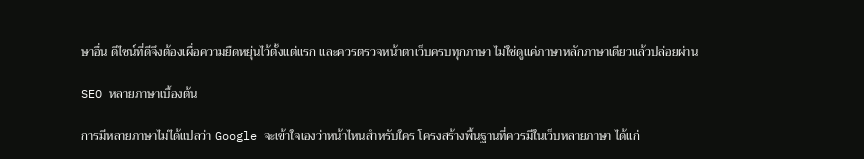ษาอื่น ดีไซน์ที่ดีจึงต้องเผื่อความยืดหยุ่นไว้ตั้งแต่แรก และควรตรวจหน้าตาเว็บครบทุกภาษา ไม่ใช่ดูแค่ภาษาหลักภาษาเดียวแล้วปล่อยผ่าน

SEO หลายภาษาเบื้องต้น

การมีหลายภาษาไม่ได้แปลว่า Google จะเข้าใจเองว่าหน้าไหนสำหรับใคร โครงสร้างพื้นฐานที่ควรมีในเว็บหลายภาษา ได้แก่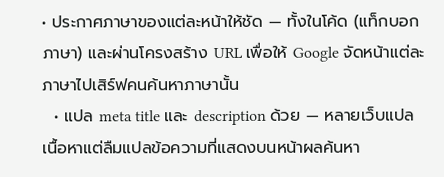• ประกาศภาษาของแต่ละหน้าให้ชัด — ทั้งในโค้ด (แท็กบอกภาษา) และผ่านโครงสร้าง URL เพื่อให้ Google จัดหน้าแต่ละภาษาไปเสิร์ฟคนค้นหาภาษานั้น
  • แปล meta title และ description ด้วย — หลายเว็บแปลเนื้อหาแต่ลืมแปลข้อความที่แสดงบนหน้าผลค้นหา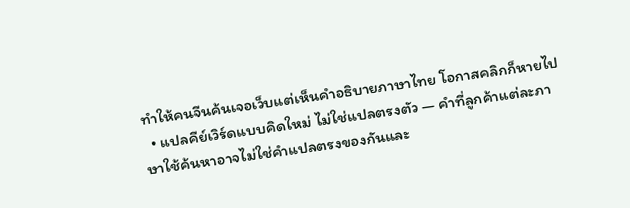ทำให้คนจีนค้นเจอเว็บแต่เห็นคำอธิบายภาษาไทย โอกาสคลิกก็หายไป
  • แปลคีย์เวิร์ดแบบคิดใหม่ ไม่ใช่แปลตรงตัว — คำที่ลูกค้าแต่ละภาษาใช้ค้นหาอาจไม่ใช่คำแปลตรงของกันและ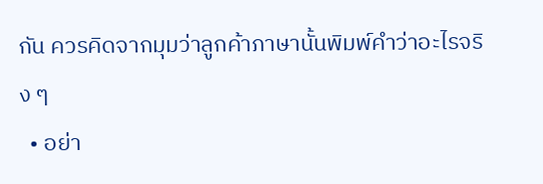กัน ควรคิดจากมุมว่าลูกค้าภาษานั้นพิมพ์คำว่าอะไรจริง ๆ
  • อย่า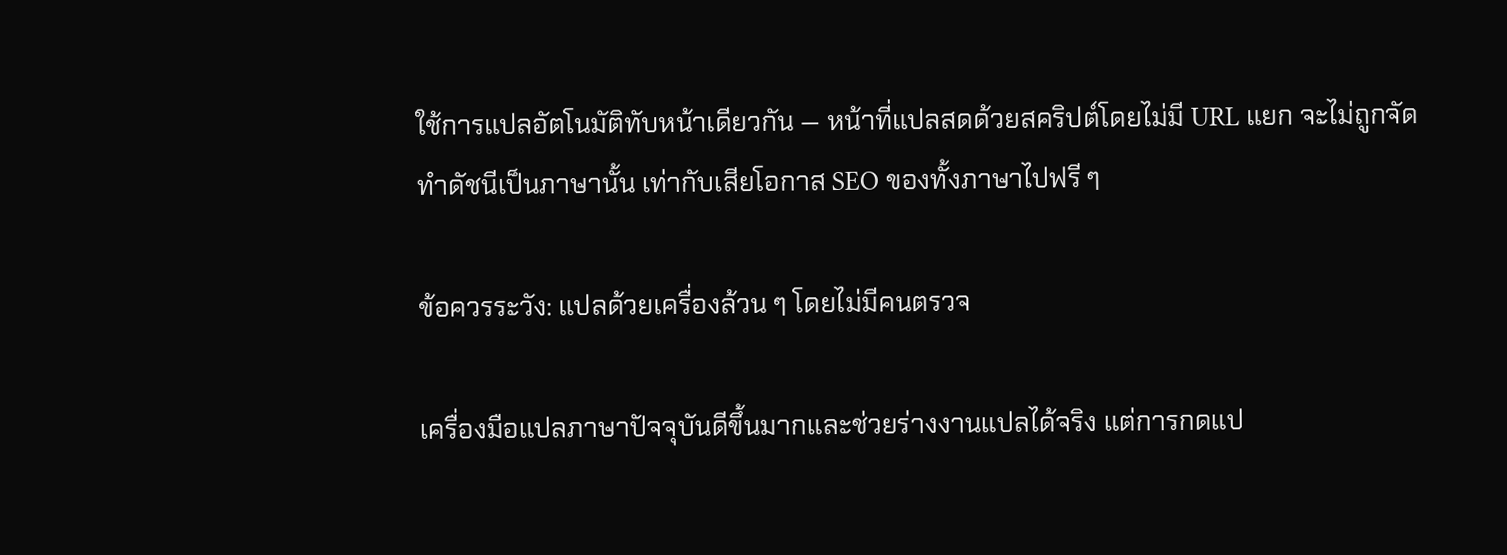ใช้การแปลอัตโนมัติทับหน้าเดียวกัน — หน้าที่แปลสดด้วยสคริปต์โดยไม่มี URL แยก จะไม่ถูกจัดทำดัชนีเป็นภาษานั้น เท่ากับเสียโอกาส SEO ของทั้งภาษาไปฟรี ๆ

ข้อควรระวัง: แปลด้วยเครื่องล้วน ๆ โดยไม่มีคนตรวจ

เครื่องมือแปลภาษาปัจจุบันดีขึ้นมากและช่วยร่างงานแปลได้จริง แต่การกดแป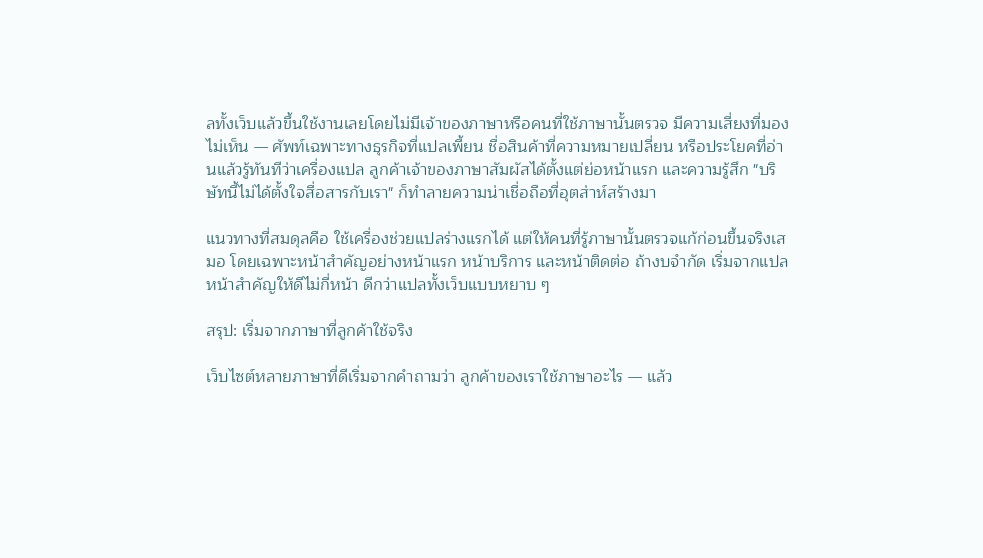ลทั้งเว็บแล้วขึ้นใช้งานเลยโดยไม่มีเจ้าของภาษาหรือคนที่ใช้ภาษานั้นตรวจ มีความเสี่ยงที่มองไม่เห็น — ศัพท์เฉพาะทางธุรกิจที่แปลเพี้ยน ชื่อสินค้าที่ความหมายเปลี่ยน หรือประโยคที่อ่านแล้วรู้ทันทีว่าเครื่องแปล ลูกค้าเจ้าของภาษาสัมผัสได้ตั้งแต่ย่อหน้าแรก และความรู้สึก "บริษัทนี้ไม่ได้ตั้งใจสื่อสารกับเรา" ก็ทำลายความน่าเชื่อถือที่อุตส่าห์สร้างมา

แนวทางที่สมดุลคือ ใช้เครื่องช่วยแปลร่างแรกได้ แต่ให้คนที่รู้ภาษานั้นตรวจแก้ก่อนขึ้นจริงเสมอ โดยเฉพาะหน้าสำคัญอย่างหน้าแรก หน้าบริการ และหน้าติดต่อ ถ้างบจำกัด เริ่มจากแปลหน้าสำคัญให้ดีไม่กี่หน้า ดีกว่าแปลทั้งเว็บแบบหยาบ ๆ

สรุป: เริ่มจากภาษาที่ลูกค้าใช้จริง

เว็บไซต์หลายภาษาที่ดีเริ่มจากคำถามว่า ลูกค้าของเราใช้ภาษาอะไร — แล้ว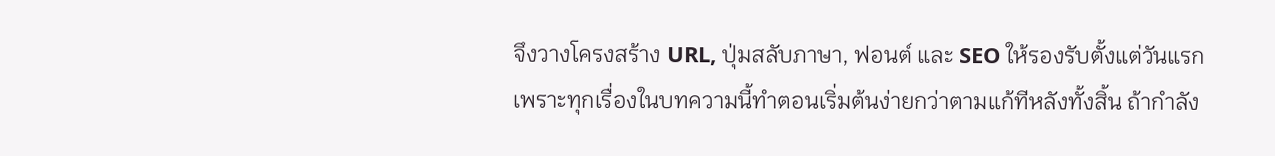จึงวางโครงสร้าง URL, ปุ่มสลับภาษา, ฟอนต์ และ SEO ให้รองรับตั้งแต่วันแรก เพราะทุกเรื่องในบทความนี้ทำตอนเริ่มต้นง่ายกว่าตามแก้ทีหลังทั้งสิ้น ถ้ากำลัง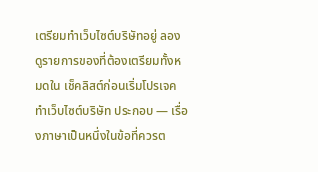เตรียมทำเว็บไซต์บริษัทอยู่ ลองดูรายการของที่ต้องเตรียมทั้งหมดใน เช็คลิสต์ก่อนเริ่มโปรเจคทำเว็บไซต์บริษัท ประกอบ — เรื่องภาษาเป็นหนึ่งในข้อที่ควรต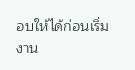อบให้ได้ก่อนเริ่มงาน